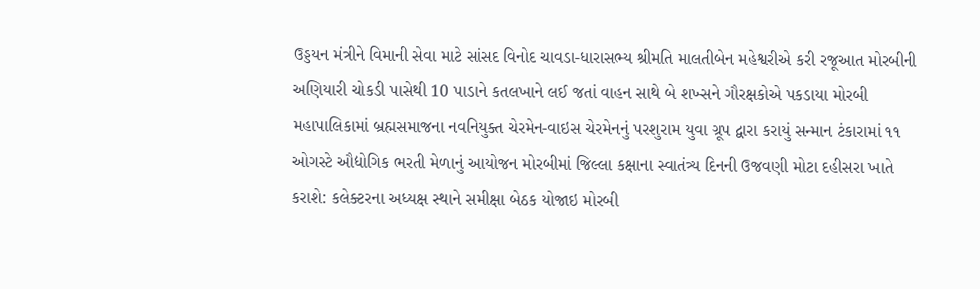ઉડ્ડયન મંત્રીને વિમાની સેવા માટે સાંસદ વિનોદ ચાવડા-ધારાસભ્ય શ્રીમતિ માલતીબેન મહેશ્વરીએ કરી રજૂઆત મોરબીની અણિયારી ચોકડી પાસેથી 10 પાડાને કતલખાને લઈ જતાં વાહન સાથે બે શખ્સને ગૌરક્ષકોએ પકડાયા મોરબી મહાપાલિકામાં બ્રહ્મસમાજના નવનિયુક્ત ચેરમેન-વાઇસ ચેરમેનનું પરશુરામ યુવા ગ્રૂપ દ્વારા કરાયું સન્માન ટંકારામાં ૧૧ ઓગસ્ટે ઔદ્યોગિક ભરતી મેળાનું આયોજન મોરબીમાં જિલ્લા કક્ષાના સ્વાતંત્ર્ય દિનની ઉજવણી મોટા દહીસરા ખાતે કરાશે: કલેક્ટરના અધ્યક્ષ સ્થાને સમીક્ષા બેઠક યોજાઇ મોરબી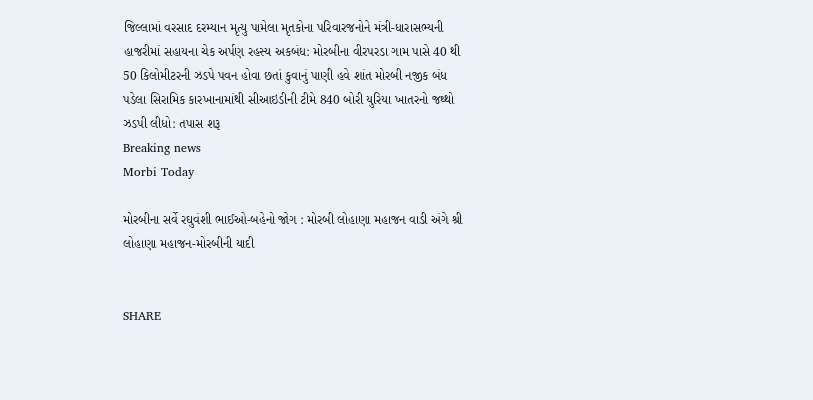જિલ્લામાં વરસાદ દરમ્યાન મૃત્યુ પામેલા મૃતકોના પરિવારજનોને મંત્રી-ધારાસભ્યની હાજરીમાં સહાયના ચેક અર્પણ રહસ્ય અકબંધ: મોરબીના વીરપરડા ગામ પાસે 40 થી 50 કિલોમીટરની ઝડપે પવન હોવા છતાં કુવાનું પાણી હવે શાંત મોરબી નજીક બંધ પડેલા સિરામિક કારખાનામાંથી સીઆઇડીની ટીમે 840 બોરી યુરિયા ખાતરનો જથ્થો ઝડપી લીધો: તપાસ શરૂ
Breaking news
Morbi Today

મોરબીના સર્વે રઘુવંશી ભાઈઓ-બહેનો જોગ : મોરબી લોહાણા મહાજન વાડી અંગે શ્રી લોહાણા મહાજન-મોરબીની યાદી


SHARE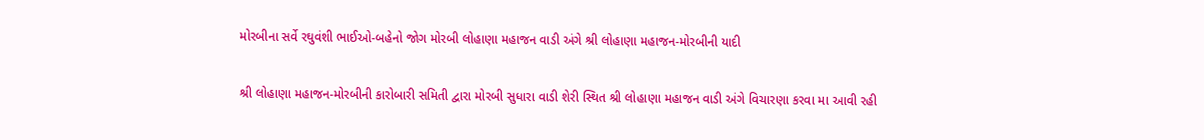મોરબીના સર્વે રઘુવંશી ભાઈઓ-બહેનો જોગ મોરબી લોહાણા મહાજન વાડી અંગે શ્રી લોહાણા મહાજન-મોરબીની યાદી

શ્રી લોહાણા મહાજન-મોરબીની કારોબારી સમિતી દ્વારા મોરબી સુધારા વાડી શેરી સ્થિત શ્રી લોહાણા મહાજન વાડી અંગે વિચારણા કરવા મા આવી રહી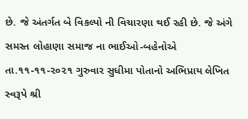છે. જે અંતર્ગત બે વિકલ્પો ની વિચારણા થઈ રહી છે. જે અંગે સમસ્ત લોહાણા સમાજ ના ભાઈઓ-બહેનોએ તા.૧૧-૧૧-૨૦૨૧ ગુરુવાર સુધીમા પોતાનો અભિપ્રાય લેખિત સ્વરૂપે શ્રી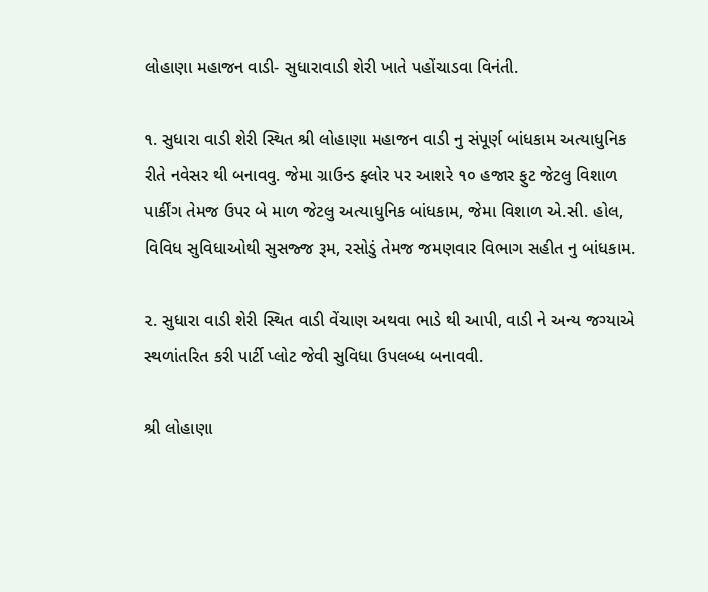લોહાણા મહાજન વાડી- સુધારાવાડી શેરી ખાતે પહોંચાડવા વિનંતી.

૧. સુધારા વાડી શેરી સ્થિત શ્રી લોહાણા મહાજન વાડી નુ સંપૂર્ણ બાંધકામ અત્યાધુનિક રીતે નવેસર થી બનાવવુ. જેમા ગ્રાઉન્ડ ફ્લોર પર આશરે ૧૦ હજાર ફુટ જેટલુ વિશાળ પાર્કીંગ તેમજ ઉપર બે માળ જેટલુ અત્યાધુનિક બાંધકામ, જેમા વિશાળ એ.સી. હોલ, વિવિધ સુવિધાઓથી સુસજ્જ રૂમ, રસોડું તેમજ જમણવાર વિભાગ સહીત નુ બાંધકામ.

૨. સુધારા વાડી શેરી સ્થિત વાડી વેંચાણ અથવા ભાડે થી આપી, વાડી ને અન્ય જગ્યાએ સ્થળાંતરિત કરી પાર્ટી પ્લોટ જેવી સુવિધા ઉપલબ્ધ બનાવવી.

શ્રી લોહાણા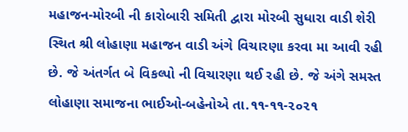મહાજન-મોરબી ની કારોબારી સમિતી દ્વારા મોરબી સુધારા વાડી શેરી સ્થિત શ્રી લોહાણા મહાજન વાડી અંગે વિચારણા કરવા મા આવી રહી છે. જે અંતર્ગત બે વિકલ્પો ની વિચારણા થઈ રહી છે. જે અંગે સમસ્ત લોહાણા સમાજના ભાઈઓ-બહેનોએ તા.૧૧-૧૧-૨૦૨૧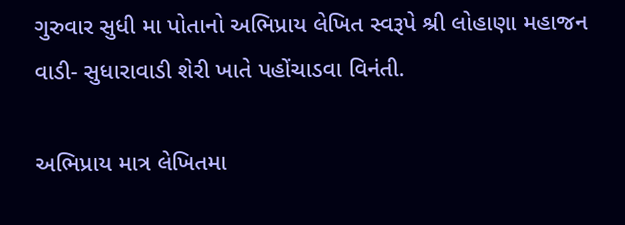ગુરુવાર સુધી મા પોતાનો અભિપ્રાય લેખિત સ્વરૂપે શ્રી લોહાણા મહાજન વાડી- સુધારાવાડી શેરી ખાતે પહોંચાડવા વિનંતી.

અભિપ્રાય માત્ર લેખિતમા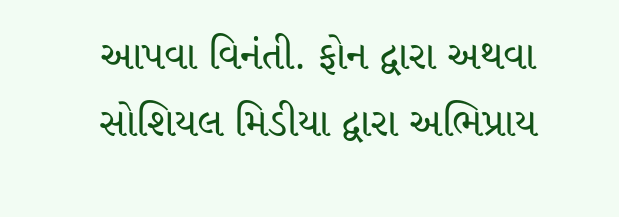આપવા વિનંતી. ફોન દ્વારા અથવા સોશિયલ મિડીયા દ્વારા અભિપ્રાય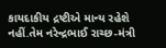કાયદાકીય દ્રષ્ટીએ માન્ય રહેશે નહીં.તેમ નરેન્દ્રભાઈ રાચ્છ-મંત્રી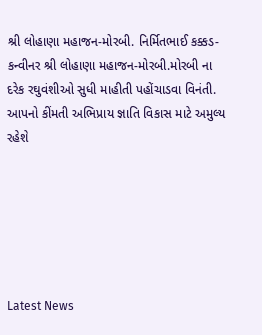શ્રી લોહાણા મહાજન-મોરબી. નિર્મિતભાઈ કક્કડ-કન્વીનર શ્રી લોહાણા મહાજન-મોરબી.મોરબી ના દરેક રઘુવંશીઓ સુધી માહીતી પહોંચાડવા વિનંતી. આપનો કીંમતી અભિપ્રાય જ્ઞાતિ વિકાસ માટે અમુલ્ય રહેશે






Latest News